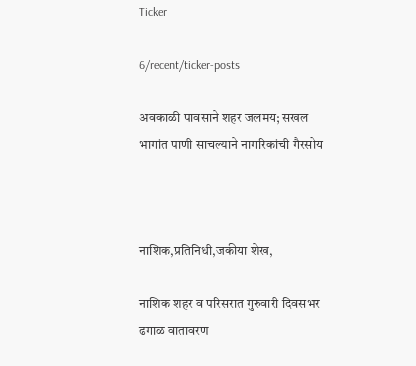Ticker

6/recent/ticker-posts

अवकाळी पावसाने शहर जलमय; सखल भागांत पाणी साचल्याने नागरिकांची गैरसोय



नाशिक,प्रतिनिधी,जकीया शेख,

नाशिक शहर व परिसरात गुरुवारी दिवसभर ढगाळ वातावरण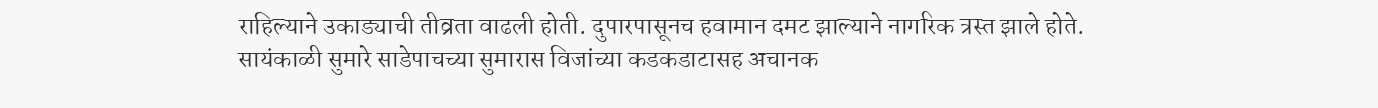राहिल्याने उकाड्याची तीव्रता वाढली होती. दुपारपासूनच हवामान दमट झाल्याने नागरिक त्रस्त झाले होते. सायंकाळी सुमारे साडेपाचच्या सुमारास विजांच्या कडकडाटासह अचानक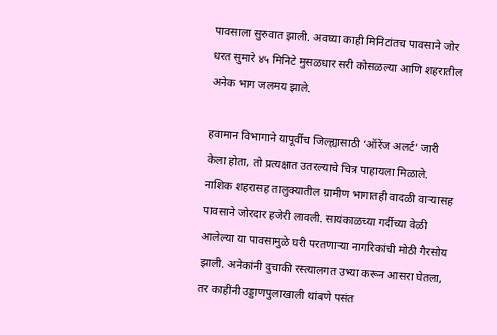पावसाला सुरुवात झाली. अवघ्या काही मिनिटांतच पावसाने जोर धरत सुमारे ४५ मिनिटे मुसळधार सरी कोसळल्या आणि शहरातील अनेक भाग जलमय झाले.

हवामान विभागाने यापूर्वीच जिल्ह्यासाठी ‘ऑरेंज अलर्ट’ जारी केला होता, तो प्रत्यक्षात उतरल्याचे चित्र पाहायला मिळाले. नाशिक शहरासह तालुक्यातील ग्रामीण भागातही वादळी वाऱ्यासह पावसाने जोरदार हजेरी लावली. सायंकाळच्या गर्दीच्या वेळी आलेल्या या पावसामुळे घरी परतणाऱ्या नागरिकांची मोठी गैरसोय झाली. अनेकांनी दुचाकी रस्त्यालगत उभ्या करून आसरा घेतला, तर काहींनी उड्डाणपुलाखाली थांबणे पसंत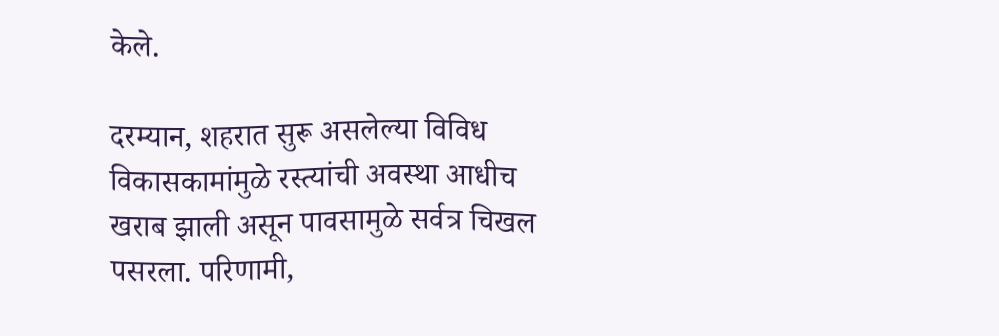केले.

दरम्यान, शहरात सुरू असलेल्या विविध विकासकामांमुळे रस्त्यांची अवस्था आधीच खराब झाली असून पावसामुळे सर्वत्र चिखल पसरला. परिणामी,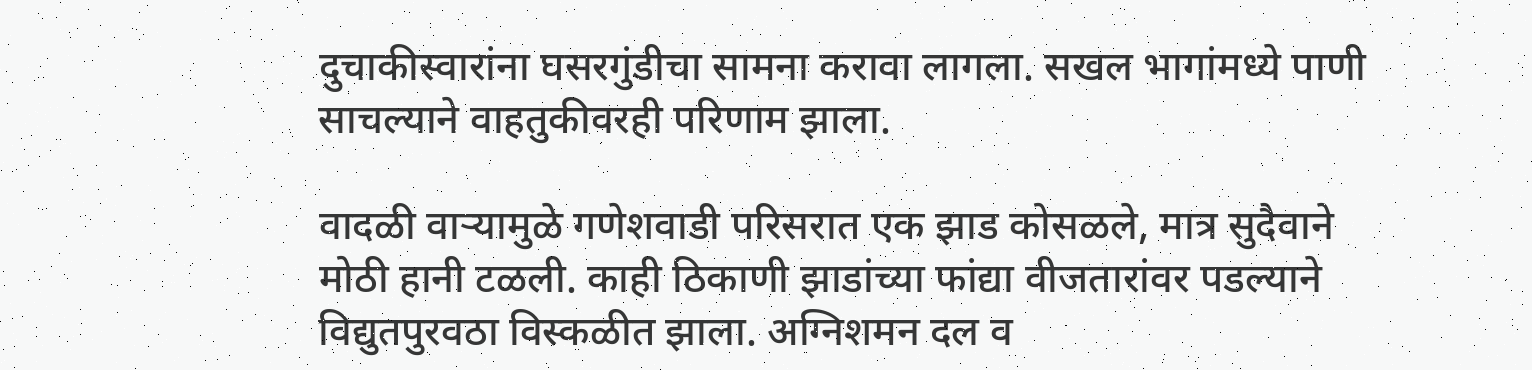दुचाकीस्वारांना घसरगुंडीचा सामना करावा लागला. सखल भागांमध्ये पाणी साचल्याने वाहतुकीवरही परिणाम झाला.

वादळी वाऱ्यामुळे गणेशवाडी परिसरात एक झाड कोसळले, मात्र सुदैवाने मोठी हानी टळली. काही ठिकाणी झाडांच्या फांद्या वीजतारांवर पडल्याने विद्युतपुरवठा विस्कळीत झाला. अग्निशमन दल व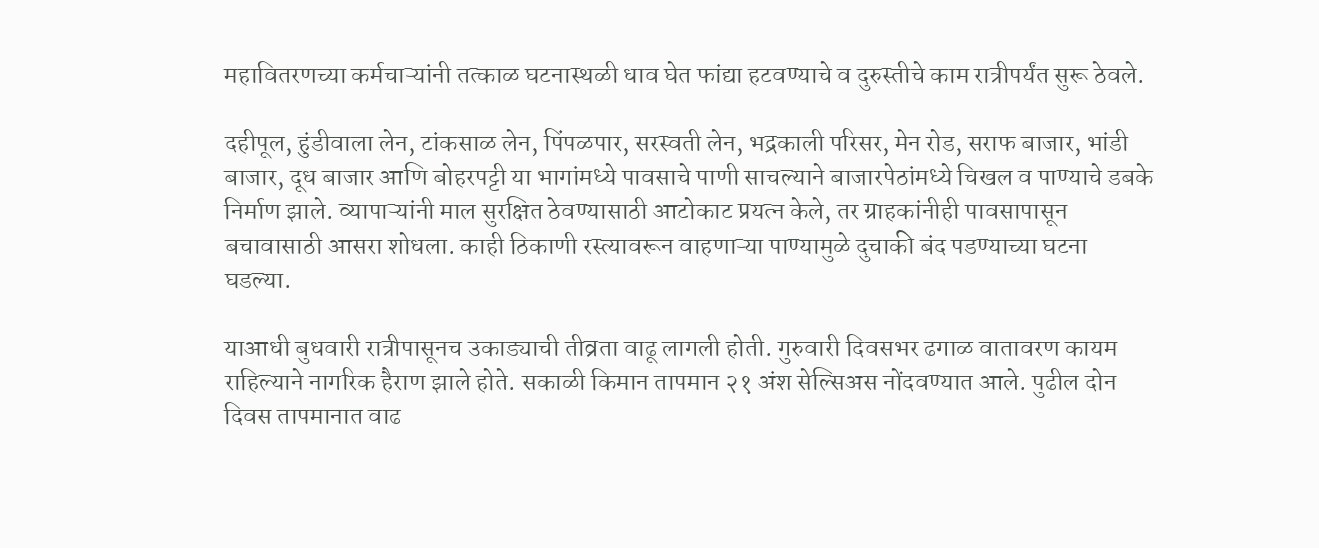महावितरणच्या कर्मचाऱ्यांनी तत्काळ घटनास्थळी धाव घेत फांद्या हटवण्याचे व दुरुस्तीचे काम रात्रीपर्यंत सुरू ठेवले.

दहीपूल, हुंडीवाला लेन, टांकसाळ लेन, पिंपळपार, सरस्वती लेन, भद्रकाली परिसर, मेन रोड, सराफ बाजार, भांडी बाजार, दूध बाजार आणि बोहरपट्टी या भागांमध्ये पावसाचे पाणी साचल्याने बाजारपेठांमध्ये चिखल व पाण्याचे डबके निर्माण झाले. व्यापाऱ्यांनी माल सुरक्षित ठेवण्यासाठी आटोकाट प्रयत्न केले, तर ग्राहकांनीही पावसापासून बचावासाठी आसरा शोधला. काही ठिकाणी रस्त्यावरून वाहणाऱ्या पाण्यामुळे दुचाकी बंद पडण्याच्या घटना घडल्या.

याआधी बुधवारी रात्रीपासूनच उकाड्याची तीव्रता वाढू लागली होती. गुरुवारी दिवसभर ढगाळ वातावरण कायम राहिल्याने नागरिक हैराण झाले होते. सकाळी किमान तापमान २१ अंश सेल्सिअस नोंदवण्यात आले. पुढील दोन दिवस तापमानात वाढ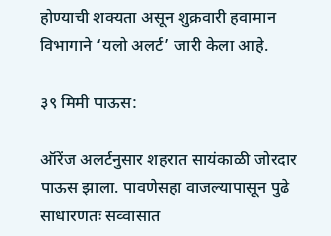होण्याची शक्यता असून शुक्रवारी हवामान विभागाने ‘यलो अलर्ट’ जारी केला आहे.

३९ मिमी पाऊस:

ऑरेंज अलर्टनुसार शहरात सायंकाळी जोरदार पाऊस झाला. पावणेसहा वाजल्यापासून पुढे साधारणतः सव्वासात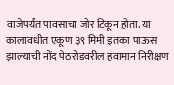वाजेपर्यंत पावसाचा जोर टिकून होता. या कालावधीत एकूण ३९ मिमी इतका पाऊस झाल्याची नोंद पेठरोडवरील हवामान निरीक्षण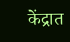केंद्रात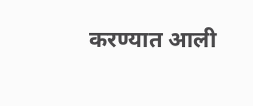करण्यात आली